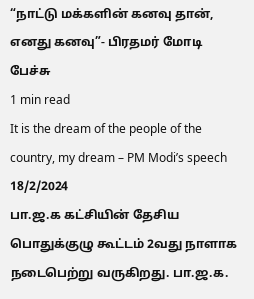“நாட்டு மக்களின் கனவு தான், எனது கனவு”- பிரதமர் மோடி பேச்சு
1 min read
It is the dream of the people of the country, my dream – PM Modi’s speech
18/2/2024
பா.ஜ.க கட்சியின் தேசிய பொதுக்குழு கூட்டம் 2வது நாளாக நடைபெற்று வருகிறது. பா.ஜ.க.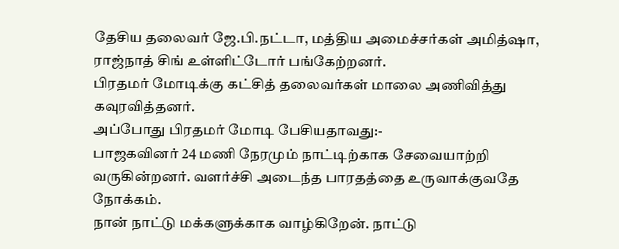தேசிய தலைவர் ஜே.பி.நட்டா, மத்திய அமைச்சர்கள் அமித்ஷா, ராஜ்நாத் சிங் உள்ளிட்டோர் பங்கேற்றனர்.
பிரதமர் மோடிக்கு கட்சித் தலைவர்கள் மாலை அணிவித்து கவுரவித்தனர்.
அப்போது பிரதமர் மோடி பேசியதாவது:-
பாஜகவினர் 24 மணி நேரமும் நாட்டிற்காக சேவையாற்றி வருகின்றனர். வளர்ச்சி அடைந்த பாரதத்தை உருவாக்குவதே நோக்கம்.
நான் நாட்டு மக்களுக்காக வாழ்கிறேன். நாட்டு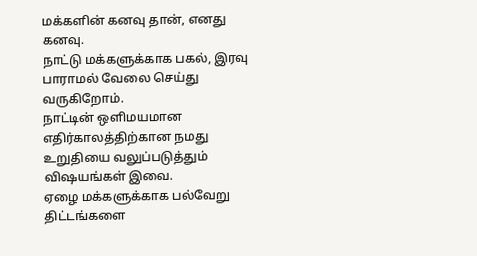மக்களின் கனவு தான், எனது கனவு.
நாட்டு மக்களுக்காக பகல், இரவு பாராமல் வேலை செய்து வருகிறோம்.
நாட்டின் ஒளிமயமான எதிர்காலத்திற்கான நமது உறுதியை வலுப்படுத்தும் விஷயங்கள் இவை.
ஏழை மக்களுக்காக பல்வேறு திட்டங்களை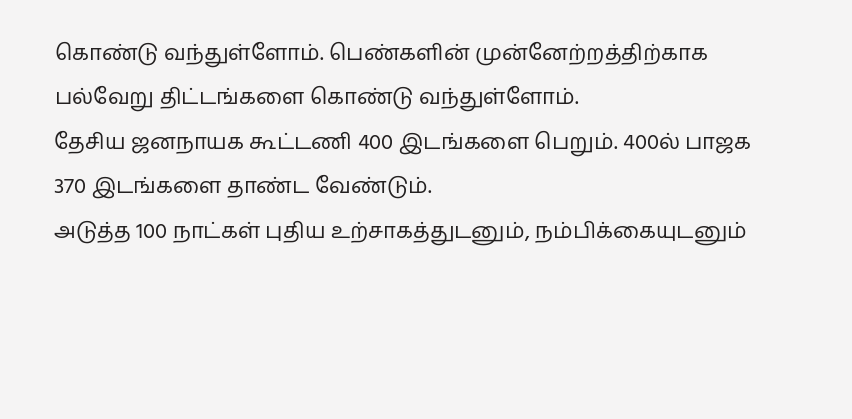கொண்டு வந்துள்ளோம். பெண்களின் முன்னேற்றத்திற்காக பல்வேறு திட்டங்களை கொண்டு வந்துள்ளோம்.
தேசிய ஜனநாயக கூட்டணி 400 இடங்களை பெறும். 400ல் பாஜக 370 இடங்களை தாண்ட வேண்டும்.
அடுத்த 100 நாட்கள் புதிய உற்சாகத்துடனும், நம்பிக்கையுடனும்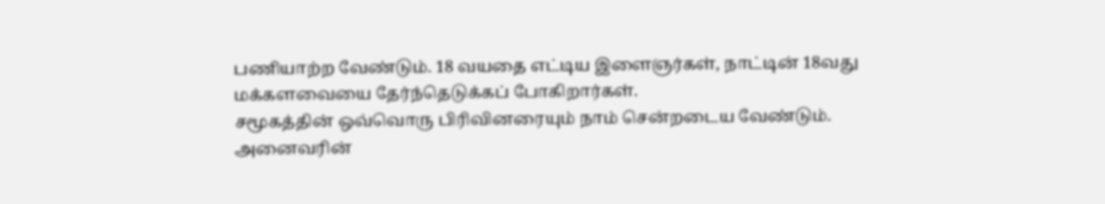பணியாற்ற வேண்டும். 18 வயதை எட்டிய இளைஞர்கள், நாட்டின் 18வது மக்களவையை தேர்ந்தெடுக்கப் போகிறார்கள்.
சமூகத்தின் ஒவ்வொரு பிரிவினரையும் நாம் சென்றடைய வேண்டும். அனைவரின்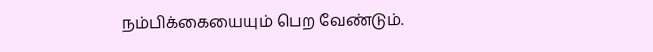நம்பிக்கையையும் பெற வேண்டும்.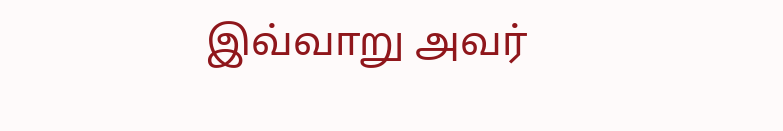இவ்வாறு அவர்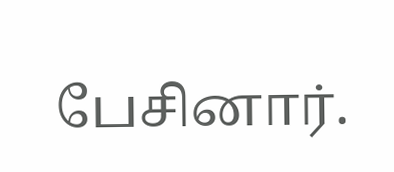பேசினார்.